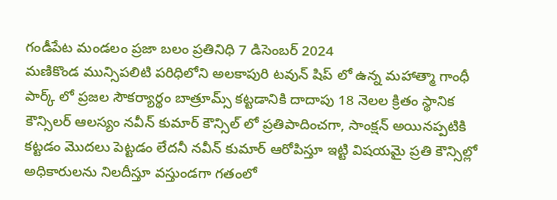గండీపేట మండలం ప్రజా బలం ప్రతినిధి 7 డిసెంబర్ 2024
మణికొండ మున్సిపలిటి పరిధిలోని అలకాపురి టవున్ షిప్ లో ఉన్న మహాత్మా గాంధీ పార్క్ లో ప్రజల సౌకర్యార్థం బాత్రూమ్స్ కట్టడానికి దాదాపు 18 నెలల క్రితం స్థానిక కౌన్సిలర్ ఆలస్యం నవీన్ కుమార్ కౌన్సిల్ లో ప్రతిపాదించగా, సాంక్షన్ అయినప్పటికి కట్టడం మొదలు పెట్టడం లేదనీ నవీన్ కుమార్ ఆరోపిస్తూ ఇట్టి విషయమై ప్రతి కౌన్సిల్లో అధికారులను నిలదీస్తూ వస్తుండగా గతంలో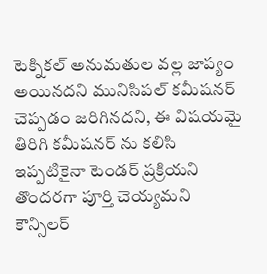టెక్నికల్ అనుమతుల వల్ల జాప్యం అయినదని మునిసిపల్ కమీషనర్ చెప్పడం జరిగినదని, ఈ విషయమై తిరిగి కమీషనర్ ను కలిసి ఇప్పటికైనా టెండర్ ప్రక్రియని తొందరగా పూర్తి చెయ్యమని కౌన్సిలర్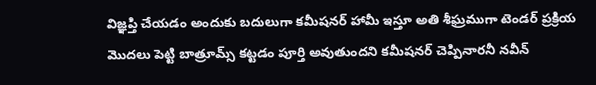విజ్ఞప్తి చేయడం అందుకు బదులుగా కమీషనర్ హామీ ఇస్తూ అతి శీఘ్రముగా టెండర్ ప్రక్రియ మొదలు పెట్టి బాత్రూమ్స్ కట్టడం పూర్తి అవుతుందని కమీషనర్ చెప్పినారనీ నవీన్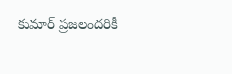కుమార్ ప్రజలందరికీ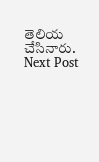తెలియ చేసినారు.
Next Post